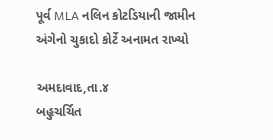પૂર્વ MLA નલિન કોટડિયાની જામીન અંગેનો ચુકાદો કોર્ટે અનામત રાખ્યો

અમદાવાદ,તા.૪
બહુચર્ચિત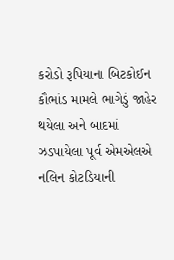કરોડો રૂપિયાના બિટકોઈન કૌભાંડ મામલે ભાગેડું જાહેર થયેલા અને બાદમાં ઝડપાયેલા પૂર્વ એમએલએ નલિન કોટડિયાની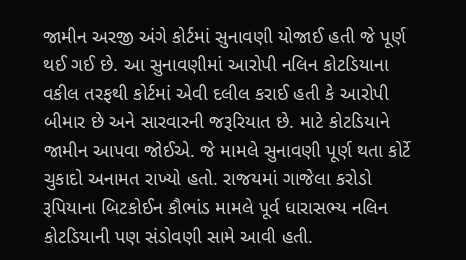જામીન અરજી અંગે કોર્ટમાં સુનાવણી યોજાઈ હતી જે પૂર્ણ થઈ ગઈ છે. આ સુનાવણીમાં આરોપી નલિન કોટડિયાના વકીલ તરફથી કોર્ટમાં એવી દલીલ કરાઈ હતી કે આરોપી બીમાર છે અને સારવારની જરૂરિયાત છે. માટે કોટડિયાને જામીન આપવા જોઈએ. જે મામલે સુનાવણી પૂર્ણ થતા કોર્ટે ચુકાદો અનામત રાખ્યો હતો. રાજયમાં ગાજેલા કરોડો રૂપિયાના બિટકોઈન કૌભાંડ મામલે પૂર્વ ધારાસભ્ય નલિન કોટડિયાની પણ સંડોવણી સામે આવી હતી.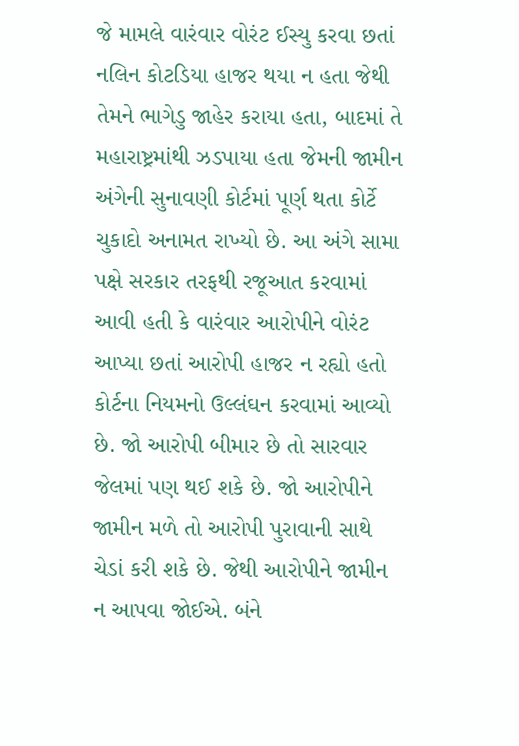જે મામલે વારંવાર વોરંટ ઈસ્યુ કરવા છતાં નલિન કોટડિયા હાજર થયા ન હતા જેથી તેમને ભાગેડુ જાહેર કરાયા હતા, બાદમાં તે મહારાષ્ટ્રમાંથી ઝડપાયા હતા જેમની જામીન અંગેની સુનાવણી કોર્ટમાં પૂર્ણ થતા કોર્ટે ચુકાદો અનામત રાખ્યો છે. આ અંગે સામા પક્ષે સરકાર તરફથી રજૂઆત કરવામાં આવી હતી કે વારંવાર આરોપીને વોરંટ આપ્યા છતાં આરોપી હાજર ન રહ્યો હતો કોર્ટના નિયમનો ઉલ્લંઘન કરવામાં આવ્યો છે. જો આરોપી બીમાર છે તો સારવાર જેલમાં પણ થઈ શકે છે. જો આરોપીને જામીન મળે તો આરોપી પુરાવાની સાથે ચેડાં કરી શકે છે. જેથી આરોપીને જામીન ન આપવા જોઈએ. બંને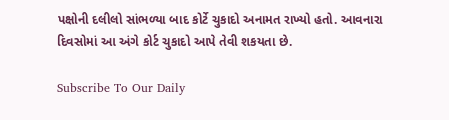પક્ષોની દલીલો સાંભળ્યા બાદ કોર્ટે ચુકાદો અનામત રાખ્યો હતો. આવનારા દિવસોમાં આ અંગે કોર્ટ ચુકાદો આપે તેવી શકયતા છે.

Subscribe To Our Daily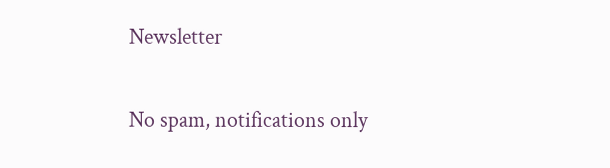Newsletter

No spam, notifications only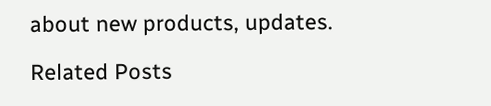about new products, updates.

Related Posts